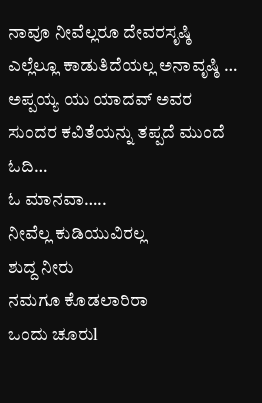ನಾವೂ ನೀವೆಲ್ಲರೂ ದೇವರಸೃಷ್ಠಿ ಎಲ್ಲೆಲ್ಲೂ ಕಾಡುತಿದೆಯಲ್ಲ ಅನಾವೃಷ್ಠಿ … ಅಪ್ಪಯ್ಯ ಯು ಯಾದವ್ ಅವರ ಸುಂದರ ಕವಿತೆಯನ್ನು ತಪ್ಪದೆ ಮುಂದೆ ಓದಿ…
ಓ ಮಾನವಾ…..
ನೀವೆಲ್ಲ ಕುಡಿಯುವಿರಲ್ಲ
ಶುದ್ದ ನೀರು
ನಮಗೂ ಕೊಡಲಾರಿರಾ
ಒಂದು ಚೂರುl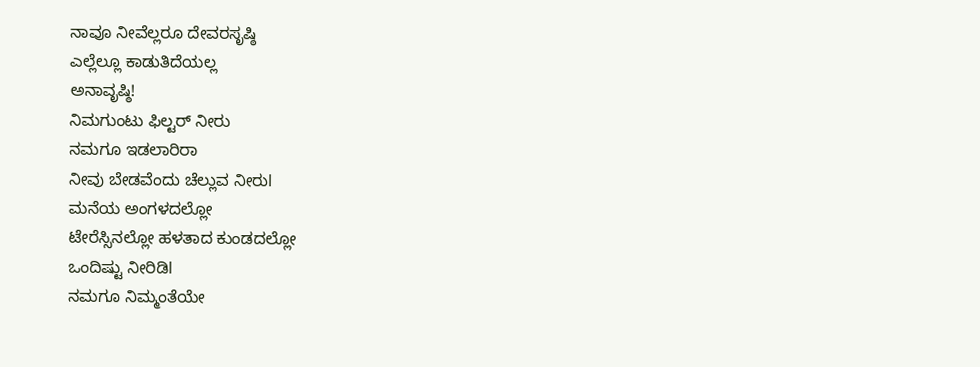ನಾವೂ ನೀವೆಲ್ಲರೂ ದೇವರಸೃಷ್ಠಿ
ಎಲ್ಲೆಲ್ಲೂ ಕಾಡುತಿದೆಯಲ್ಲ
ಅನಾವೃಷ್ಠಿ!
ನಿಮಗುಂಟು ಫಿಲ್ಟರ್ ನೀರು
ನಮಗೂ ಇಡಲಾರಿರಾ
ನೀವು ಬೇಡವೆಂದು ಚೆಲ್ಲುವ ನೀರುl
ಮನೆಯ ಅಂಗಳದಲ್ಲೋ
ಟೇರೆಸ್ಸಿನಲ್ಲೋ ಹಳತಾದ ಕುಂಡದಲ್ಲೋ
ಒಂದಿಷ್ಟು ನೀರಿಡಿl
ನಮಗೂ ನಿಮ್ಮಂತೆಯೇ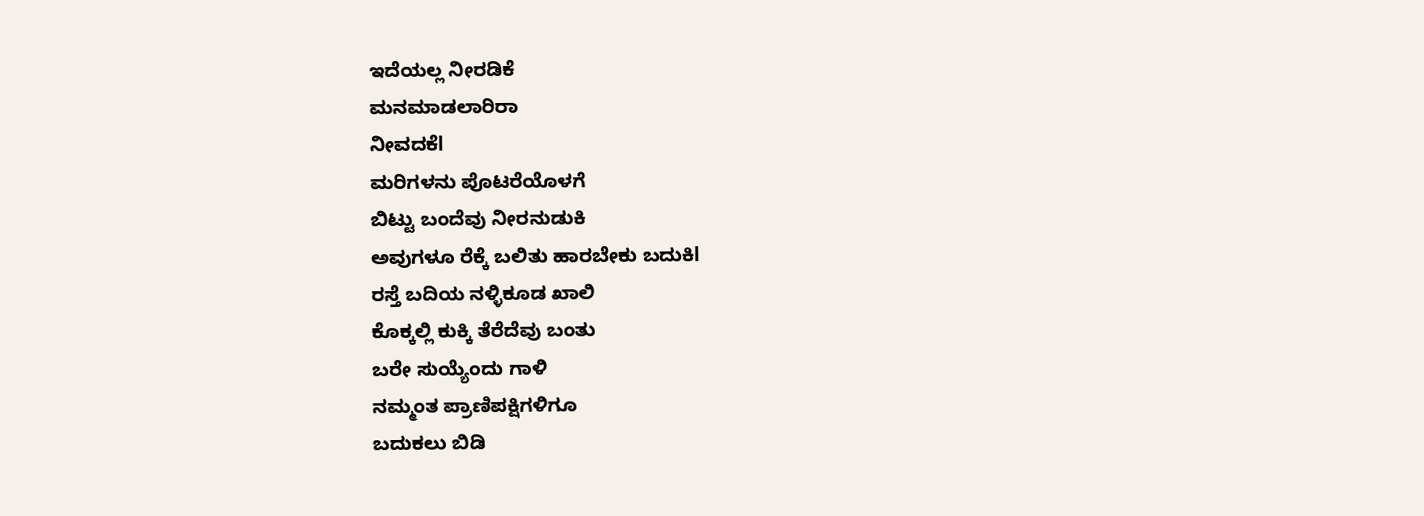ಇದೆಯಲ್ಲ ನೀರಡಿಕೆ
ಮನಮಾಡಲಾರಿರಾ
ನೀವದಕೆl
ಮರಿಗಳನು ಪೊಟರೆಯೊಳಗೆ
ಬಿಟ್ಟು ಬಂದೆವು ನೀರನುಡುಕಿ
ಅವುಗಳೂ ರೆಕ್ಕೆ ಬಲಿತು ಹಾರಬೇಕು ಬದುಕಿl
ರಸ್ತೆ ಬದಿಯ ನಳ್ಳಿಕೂಡ ಖಾಲಿ
ಕೊಕ್ಕಲ್ಲಿ ಕುಕ್ಕಿ ತೆರೆದೆವು ಬಂತು
ಬರೇ ಸುಯ್ಯೆಂದು ಗಾಳಿ
ನಮ್ಮಂತ ಪ್ರಾಣಿಪಕ್ಷಿಗಳಿಗೂ
ಬದುಕಲು ಬಿಡಿ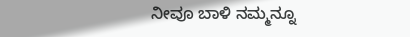ನೀವೂ ಬಾಳಿ ನಮ್ಮನ್ನೂ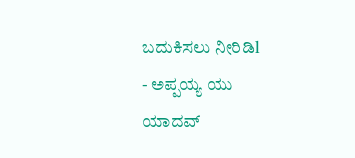ಬದುಕಿಸಲು ನೀರಿಡಿl
- ಅಪ್ಪಯ್ಯ ಯು ಯಾದವ್